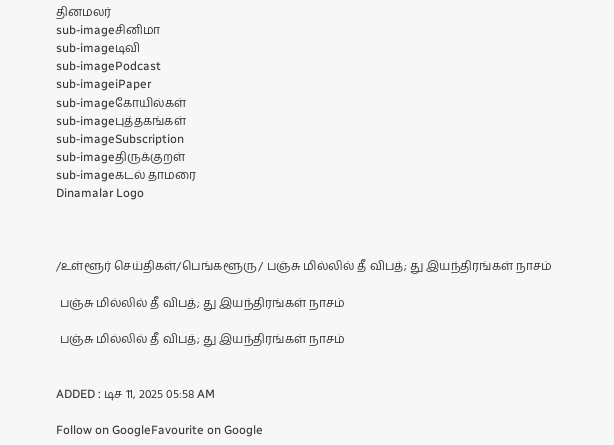தினமலர்
sub-imageசினிமா
sub-imageடிவி
sub-imagePodcast
sub-imageiPaper
sub-imageகோயில்கள்
sub-imageபுத்தகங்கள்
sub-imageSubscription
sub-imageதிருக்குறள்
sub-imageகடல் தாமரை
Dinamalar Logo



/உள்ளூர் செய்திகள்/பெங்களூரு/ பஞ்சு மில்லில் தீ விபத்; து இயந்திரங்கள் நாசம்

 பஞ்சு மில்லில் தீ விபத்; து இயந்திரங்கள் நாசம்

 பஞ்சு மில்லில் தீ விபத்; து இயந்திரங்கள் நாசம்


ADDED : டிச 11, 2025 05:58 AM

Follow on GoogleFavourite on Google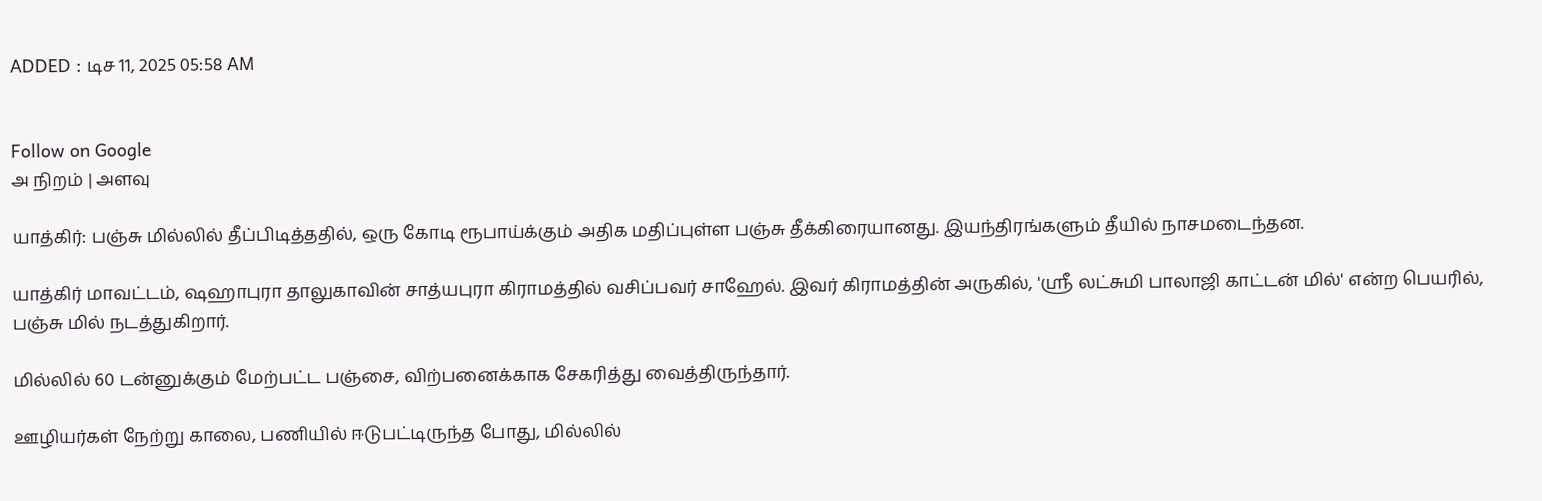ADDED : டிச 11, 2025 05:58 AM


Follow on Google
அ நிறம் | அளவு

யாத்கிர்: பஞ்சு மில்லில் தீப்பிடித்ததில், ஒரு கோடி ரூபாய்க்கும் அதிக மதிப்புள்ள பஞ்சு தீக்கிரையானது. இயந்திரங்களும் தீயில் நாசமடைந்தன.

யாத்கிர் மாவட்டம், ஷஹாபுரா தாலுகாவின் சாத்யபுரா கிராமத்தில் வசிப்பவர் சாஹேல். இவர் கிராமத்தின் அருகில், 'ஸ்ரீ லட்சுமி பாலாஜி காட்டன் மில்' என்ற பெயரில், பஞ்சு மில் நடத்துகிறார்.

மில்லில் 60 டன்னுக்கும் மேற்பட்ட பஞ்சை, விற்பனைக்காக சேகரித்து வைத்திருந்தார்.

ஊழியர்கள் நேற்று காலை, பணியில் ஈடுபட்டிருந்த போது, மில்லில்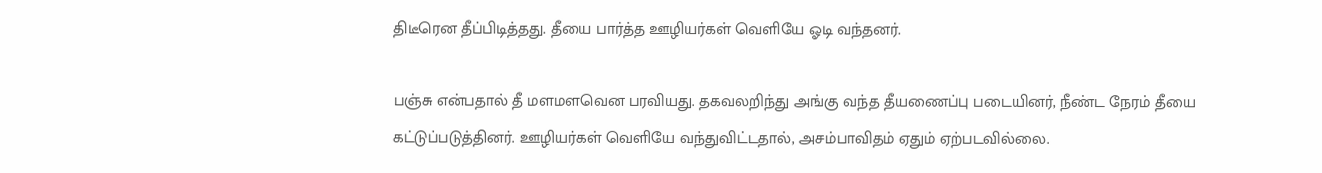திடீரென தீப்பிடித்தது. தீயை பார்த்த ஊழியர்கள் வெளியே ஓடி வந்தனர்.

பஞ்சு என்பதால் தீ மளமளவென பரவியது. தகவலறிந்து அங்கு வந்த தீயணைப்பு படையினர், நீண்ட நேரம் தீயை கட்டுப்படுத்தினர். ஊழியர்கள் வெளியே வந்துவிட்டதால், அசம்பாவிதம் ஏதும் ஏற்படவில்லை.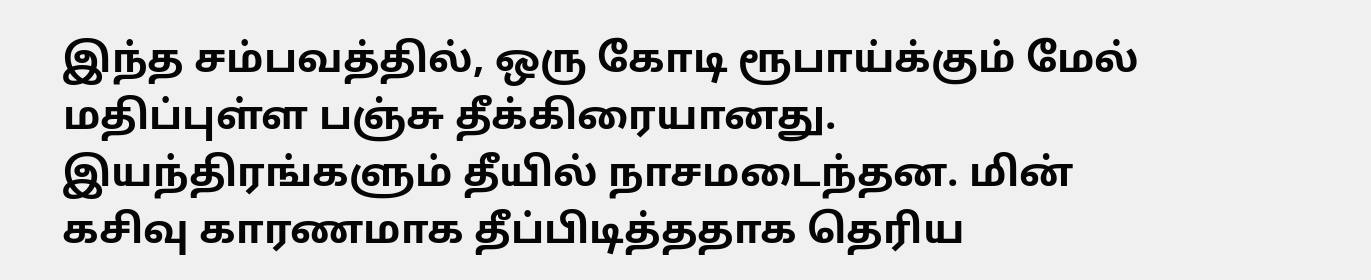இந்த சம்பவத்தில், ஒரு கோடி ரூபாய்க்கும் மேல் மதிப்புள்ள பஞ்சு தீக்கிரையானது. இயந்திரங்களும் தீயில் நாசமடைந்தன. மின் கசிவு காரணமாக தீப்பிடித்ததாக தெரிய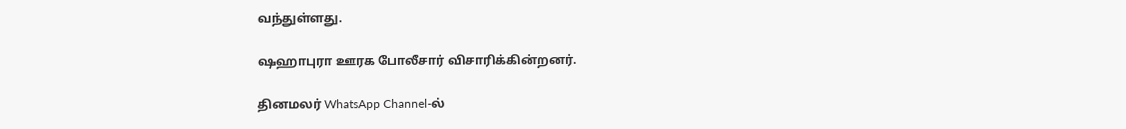வந்துள்ளது.

ஷஹாபுரா ஊரக போலீசார் விசாரிக்கின்றனர்.

தினமலர் WhatsApp Channel-ல்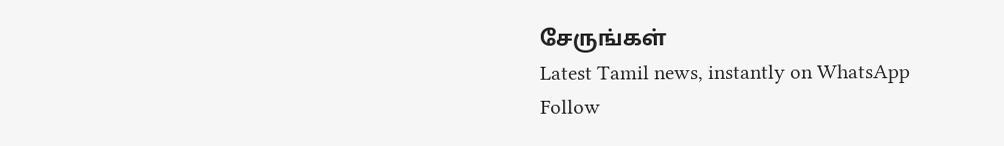சேருங்கள்
Latest Tamil news, instantly on WhatsApp
Follow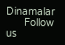Dinamalar
      Follow us